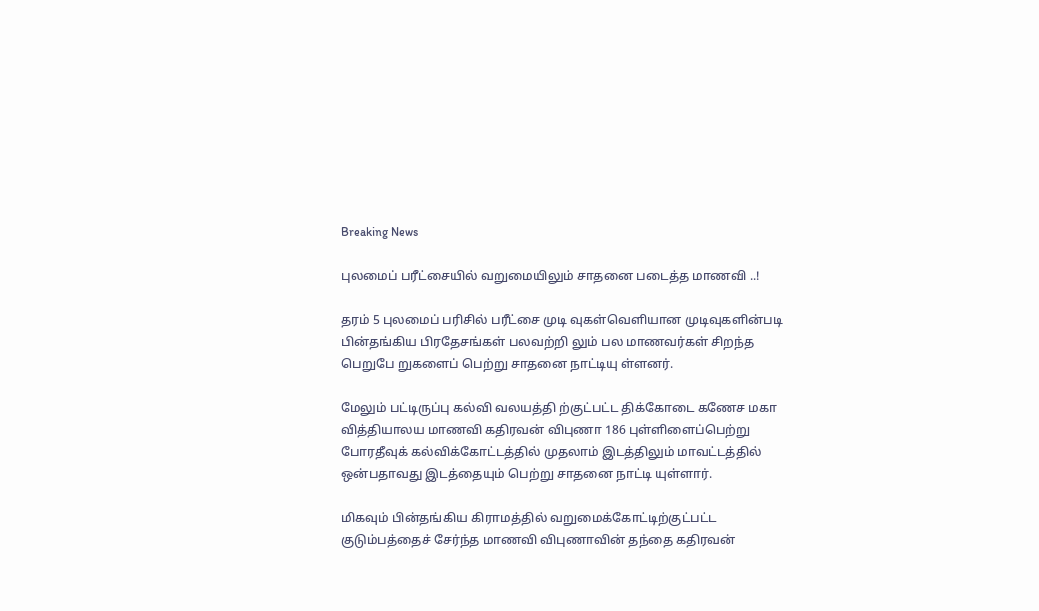Breaking News

புலமைப் பரீட்சையில் வறுமையிலும் சாதனை படைத்த மாணவி ..!

தரம் 5 புலமைப் பரிசில் பரீட்சை முடி வுகள்வெளியான முடிவுகளின்படி பின்தங்கிய பிரதேசங்கள் பலவற்றி லும் பல மாணவர்கள் சிறந்த பெறுபே றுகளைப் பெற்று சாதனை நாட்டியு ள்ளனர்.

மேலும் பட்டிருப்பு கல்வி வலயத்தி ற்குட்பட்ட திக்கோடை கணேச மகா வித்தியாலய மாணவி கதிரவன் விபுணா 186 புள்ளிளைப்பெற்று போரதீவுக் கல்விக்கோட்டத்தில் முதலாம் இடத்திலும் மாவட்டத்தில் ஒன்பதாவது இடத்தையும் பெற்று சாதனை நாட்டி யுள்ளார்.

மிகவும் பின்தங்கிய கிராமத்தில் வறுமைக்கோட்டிற்குட்பட்ட குடும்பத்தைச் சேர்ந்த மாணவி விபுணாவின் தந்தை கதிரவன்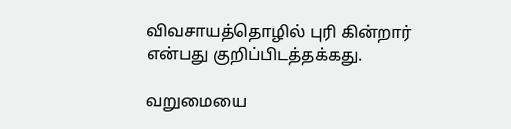விவசாயத்தொழில் புரி கின்றார் என்பது குறிப்பிடத்தக்கது.

வறுமையை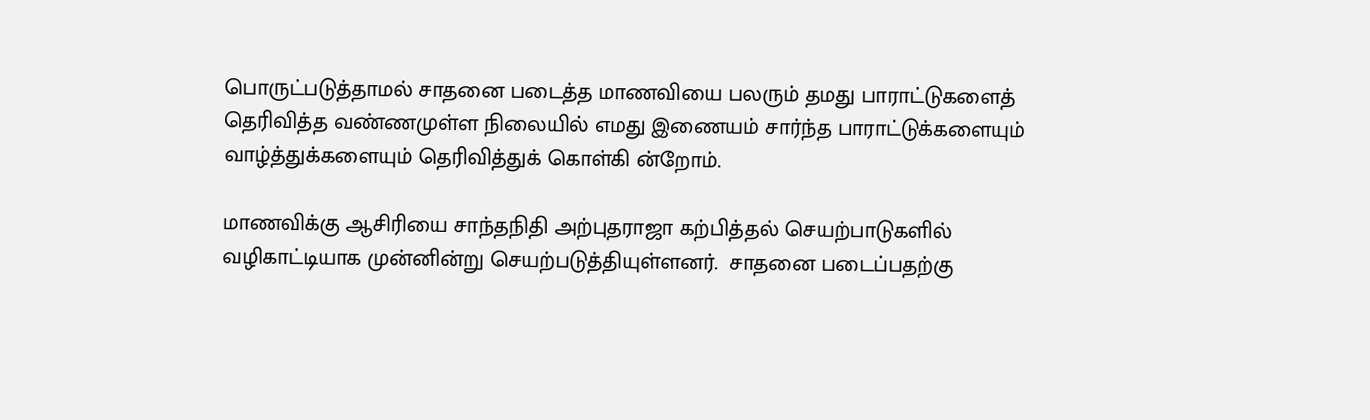பொருட்படுத்தாமல் சாதனை படைத்த மாணவியை பலரும் தமது பாராட்டுகளைத் தெரிவித்த வண்ணமுள்ள நிலையில் எமது இணையம் சார்ந்த பாராட்டுக்களையும் வாழ்த்துக்களையும் தெரிவித்துக் கொள்கி ன்றோம்.

மாணவிக்கு ஆசிரியை சாந்தநிதி அற்புதராஜா கற்பித்தல் செயற்பாடுகளில் வழிகாட்டியாக முன்னின்று செயற்படுத்தியுள்ளனர்.  சாதனை படைப்பதற்கு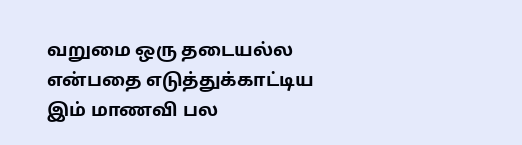வறுமை ஒரு தடையல்ல என்பதை எடுத்துக்காட்டிய இம் மாணவி பல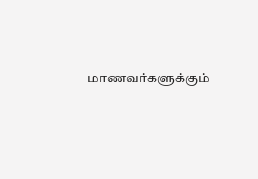மாணவர்களுக்கும்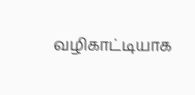வழிகாட்டியாக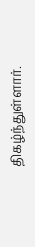திகழ்ந்துள்ளார்.